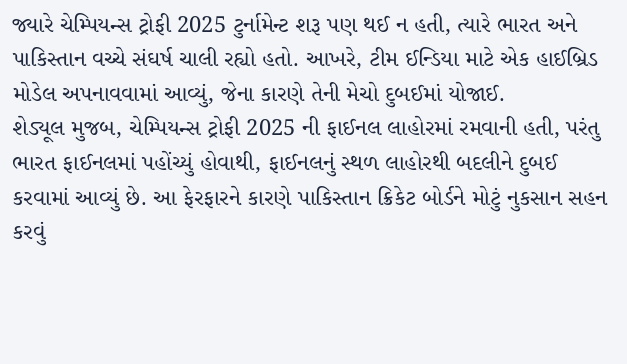જ્યારે ચેમ્પિયન્સ ટ્રોફી 2025 ટુર્નામેન્ટ શરૂ પણ થઈ ન હતી, ત્યારે ભારત અને પાકિસ્તાન વચ્ચે સંઘર્ષ ચાલી રહ્યો હતો. આખરે, ટીમ ઈન્ડિયા માટે એક હાઈબ્રિડ મોડેલ અપનાવવામાં આવ્યું, જેના કારણે તેની મેચો દુબઈમાં યોજાઈ.
શેડ્યૂલ મુજબ, ચેમ્પિયન્સ ટ્રોફી 2025 ની ફાઈનલ લાહોરમાં રમવાની હતી, પરંતુ ભારત ફાઈનલમાં પહોંચ્યું હોવાથી, ફાઈનલનું સ્થળ લાહોરથી બદલીને દુબઈ કરવામાં આવ્યું છે. આ ફેરફારને કારણે પાકિસ્તાન ક્રિકેટ બોર્ડને મોટું નુકસાન સહન કરવું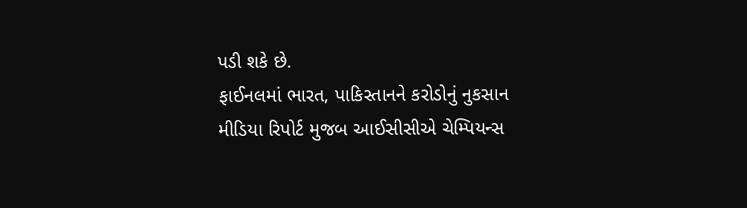પડી શકે છે.
ફાઈનલમાં ભારત, પાકિસ્તાનને કરોડોનું નુકસાન
મીડિયા રિપોર્ટ મુજબ આઈસીસીએ ચેમ્પિયન્સ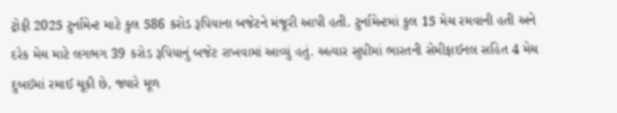ટ્રોફી 2025 ટુર્નામેન્ટ માટે કુલ 586 કરોડ રૂપિયાના બજેટને મંજૂરી આપી હતી. ટુર્નામેન્ટમાં કુલ 15 મેચ રમવાની હતી અને દરેક મેચ માટે લગભગ 39 કરોડ રૂપિયાનું બજેટ રાખવામાં આવ્યું હતું. અત્યાર સુધીમાં ભારતની સેમીફાઈનલ સહિત 4 મેચ દુબઈમાં રમાઈ ચૂકી છે, જ્યારે મૂળ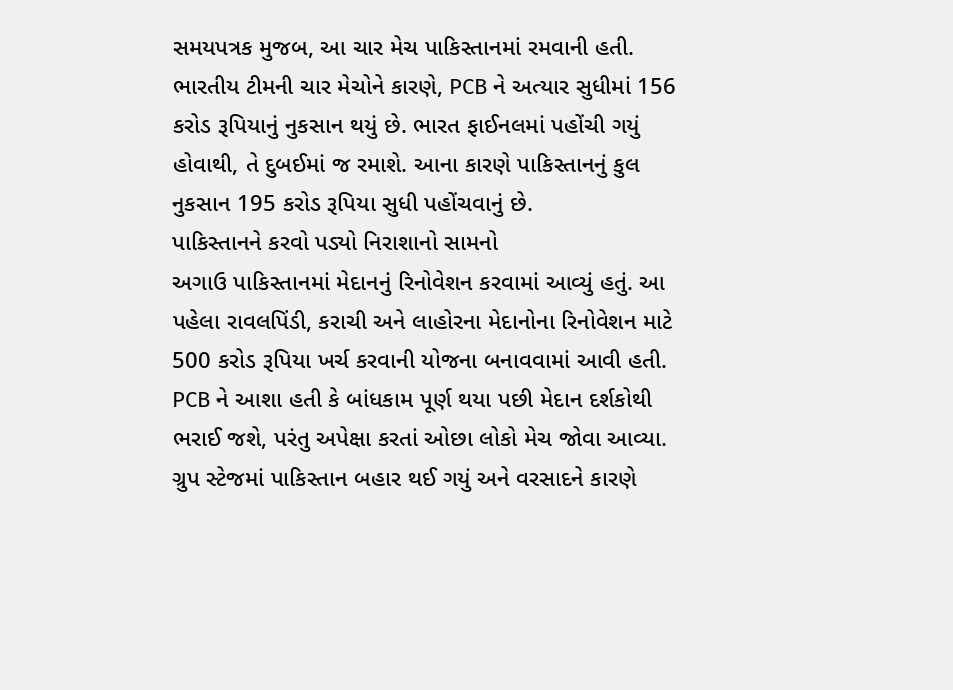સમયપત્રક મુજબ, આ ચાર મેચ પાકિસ્તાનમાં રમવાની હતી. ભારતીય ટીમની ચાર મેચોને કારણે, PCB ને અત્યાર સુધીમાં 156 કરોડ રૂપિયાનું નુકસાન થયું છે. ભારત ફાઈનલમાં પહોંચી ગયું હોવાથી, તે દુબઈમાં જ રમાશે. આના કારણે પાકિસ્તાનનું કુલ નુકસાન 195 કરોડ રૂપિયા સુધી પહોંચવાનું છે.
પાકિસ્તાનને કરવો પડ્યો નિરાશાનો સામનો
અગાઉ પાકિસ્તાનમાં મેદાનનું રિનોવેશન કરવામાં આવ્યું હતું. આ પહેલા રાવલપિંડી, કરાચી અને લાહોરના મેદાનોના રિનોવેશન માટે 500 કરોડ રૂપિયા ખર્ચ કરવાની યોજના બનાવવામાં આવી હતી. PCB ને આશા હતી કે બાંધકામ પૂર્ણ થયા પછી મેદાન દર્શકોથી ભરાઈ જશે, પરંતુ અપેક્ષા કરતાં ઓછા લોકો મેચ જોવા આવ્યા. ગ્રુપ સ્ટેજમાં પાકિસ્તાન બહાર થઈ ગયું અને વરસાદને કારણે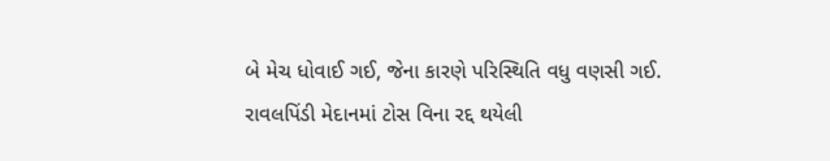બે મેચ ધોવાઈ ગઈ, જેના કારણે પરિસ્થિતિ વધુ વણસી ગઈ. રાવલપિંડી મેદાનમાં ટોસ વિના રદ્દ થયેલી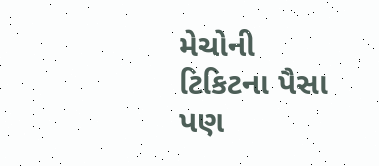મેચોની ટિકિટના પૈસા પણ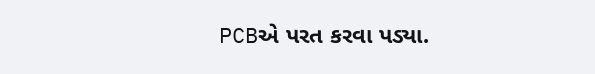PCBએ પરત કરવા પડ્યા.